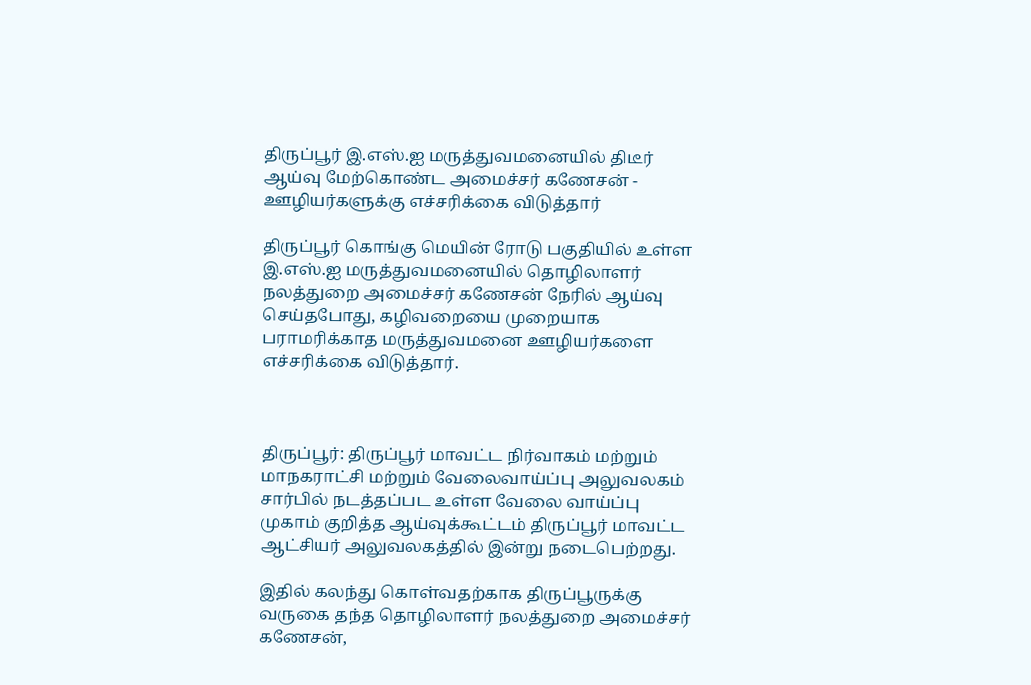திருப்பூர் இ.எஸ்.ஐ மருத்துவமனையில் திடீர் ஆய்வு மேற்கொண்ட அமைச்சர் கணேசன் - ஊழியர்களுக்கு எச்சரிக்கை விடுத்தார்

திருப்பூர் கொங்கு மெயின் ரோடு பகுதியில் உள்ள இ.எஸ்.ஐ மருத்துவமனையில் தொழிலாளர் நலத்துறை அமைச்சர் கணேசன் நேரில் ஆய்வு செய்தபோது, கழிவறையை முறையாக பராமரிக்காத மருத்துவமனை ஊழியர்களை எச்சரிக்கை விடுத்தார்.



திருப்பூர்: திருப்பூர் மாவட்ட நிர்வாகம் மற்றும் மாநகராட்சி மற்றும் வேலைவாய்ப்பு அலுவலகம் சார்பில் நடத்தப்பட உள்ள வேலை வாய்ப்பு முகாம் குறித்த ஆய்வுக்கூட்டம் திருப்பூர் மாவட்ட ஆட்சியர் அலுவலகத்தில் இன்று நடைபெற்றது.

இதில் கலந்து கொள்வதற்காக திருப்பூருக்கு வருகை தந்த தொழிலாளர் நலத்துறை அமைச்சர் கணேசன்,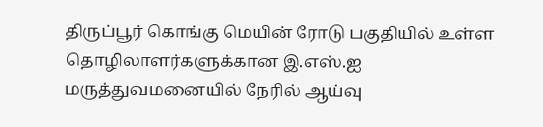திருப்பூர் கொங்கு மெயின் ரோடு பகுதியில் உள்ள தொழிலாளர்களுக்கான இ.எஸ்.ஐ மருத்துவமனையில் நேரில் ஆய்வு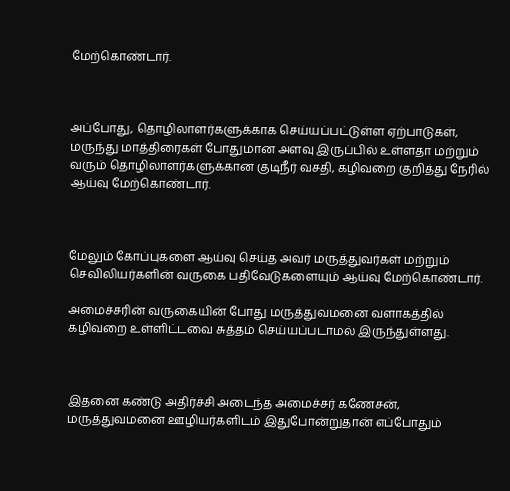மேற்கொண்டார்.



அப்போது, தொழிலாளர்களுக்காக செய்யப்பட்டுள்ள ஏற்பாடுகள், மருந்து மாத்திரைகள் போதுமான அளவு இருப்பில் உள்ளதா மற்றும் வரும் தொழிலாளர்களுக்கான குடிநீர் வசதி, கழிவறை குறித்து நேரில் ஆய்வு மேற்கொண்டார்.



மேலும் கோப்புகளை ஆய்வு செய்த அவர் மருத்துவர்கள் மற்றும் செவிலியர்களின் வருகை பதிவேடுகளையும் ஆய்வு மேற்கொண்டார்.

அமைச்சரின் வருகையின் போது மருத்துவமனை வளாகத்தில் கழிவறை உள்ளிட்டவை சுத்தம் செய்யப்படாமல் இருந்துள்ளது.



இதனை கண்டு அதிர்ச்சி அடைந்த அமைச்சர் கணேசன், மருத்துவமனை ஊழியர்களிடம் இதுபோன்றுதான் எப்போதும்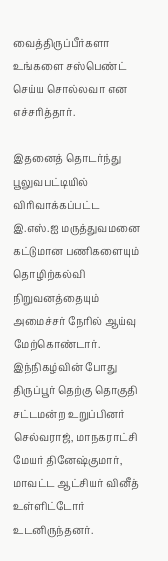வைத்திருப்பீர்களா உங்களை சஸ்பெண்ட் செய்ய சொல்லவா என எச்சரித்தார்.

இதனைத் தொடர்ந்து பூலுவபட்டியில் விரிவாக்கப்பட்ட இ.எஸ்.ஐ மருத்துவமனை கட்டுமான பணிகளையும் தொழிற்கல்வி நிறுவனத்தையும் அமைச்சர் நேரில் ஆய்வு மேற்கொண்டார். இந்நிகழ்வின் போது திருப்பூர் தெற்கு தொகுதி சட்டமன்ற உறுப்பினர் செல்வராஜ், மாநகராட்சி மேயர் தினேஷ்குமார், மாவட்ட ஆட்சியர் வினீத் உள்ளிட்டோர் உடனிருந்தனர்.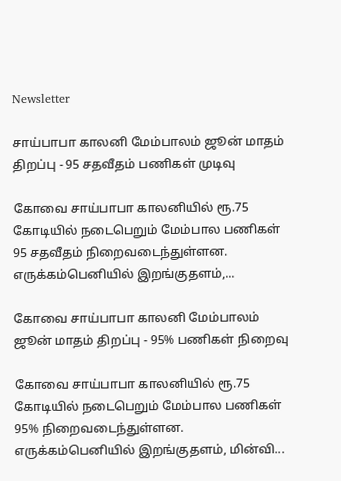Newsletter

சாய்பாபா காலனி மேம்பாலம் ஜூன் மாதம் திறப்பு - 95 சதவீதம் பணிகள் முடிவு

கோவை சாய்பாபா காலனியில் ரூ.75 கோடியில் நடைபெறும் மேம்பால பணிகள் 95 சதவீதம் நிறைவடைந்துள்ளன. எருக்கம்பெனியில் இறங்குதளம்,...

கோவை சாய்பாபா காலனி மேம்பாலம் ஜூன் மாதம் திறப்பு - 95% பணிகள் நிறைவு

கோவை சாய்பாபா காலனியில் ரூ.75 கோடியில் நடைபெறும் மேம்பால பணிகள் 95% நிறைவடைந்துள்ளன. எருக்கம்பெனியில் இறங்குதளம், மின்வி...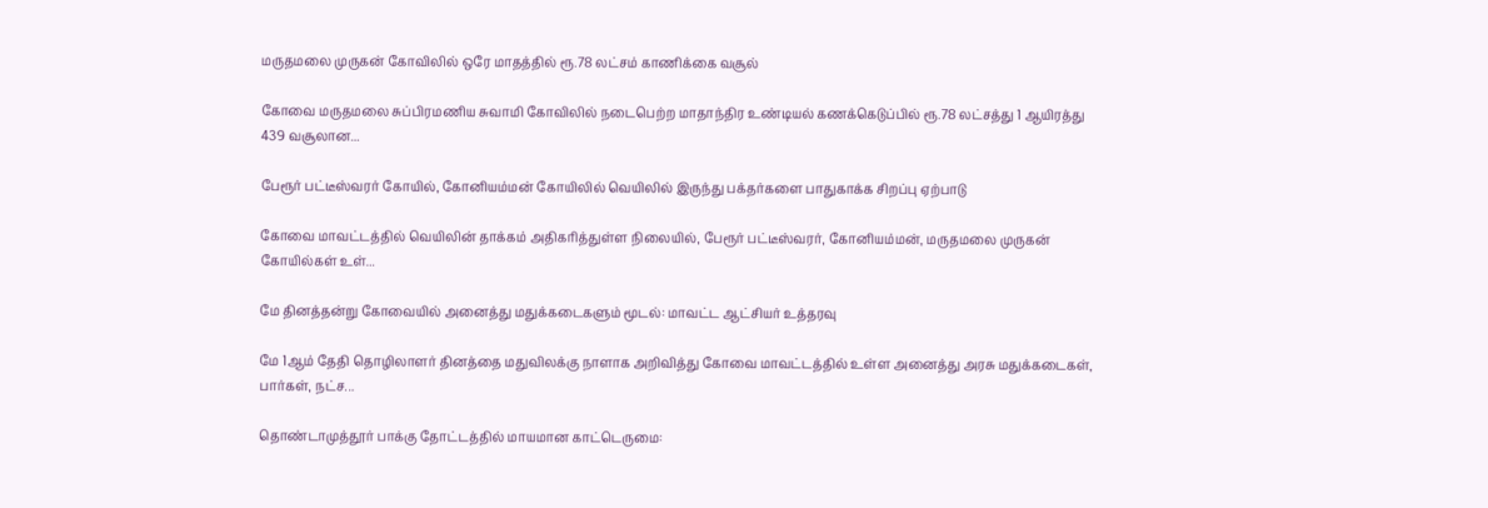மருதமலை முருகன் கோவிலில் ஒரே மாதத்தில் ரூ.78 லட்சம் காணிக்கை வசூல்

கோவை மருதமலை சுப்பிரமணிய சுவாமி கோவிலில் நடைபெற்ற மாதாந்திர உண்டியல் கணக்கெடுப்பில் ரூ.78 லட்சத்து 1 ஆயிரத்து 439 வசூலான...

பேரூர் பட்டீஸ்வரர் கோயில், கோனியம்மன் கோயிலில் வெயிலில் இருந்து பக்தர்களை பாதுகாக்க சிறப்பு ஏற்பாடு

கோவை மாவட்டத்தில் வெயிலின் தாக்கம் அதிகரித்துள்ள நிலையில், பேரூர் பட்டீஸ்வரர், கோனியம்மன், மருதமலை முருகன் கோயில்கள் உள்...

மே தினத்தன்று கோவையில் அனைத்து மதுக்கடைகளும் மூடல்: மாவட்ட ஆட்சியர் உத்தரவு

மே 1ஆம் தேதி தொழிலாளர் தினத்தை மதுவிலக்கு நாளாக அறிவித்து கோவை மாவட்டத்தில் உள்ள அனைத்து அரசு மதுக்கடைகள், பார்கள், நட்ச...

தொண்டாமுத்தூர் பாக்கு தோட்டத்தில் மாயமான காட்டெருமை: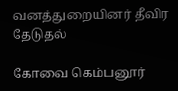வனத்துறையினர் தீவிர தேடுதல்

கோவை கெம்பனூர்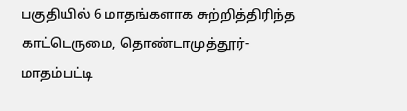பகுதியில் 6 மாதங்களாக சுற்றித்திரிந்த காட்டெருமை, தொண்டாமுத்தூர்-மாதம்பட்டி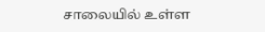சாலையில் உள்ள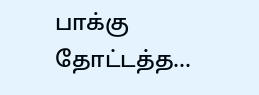பாக்கு தோட்டத்த...